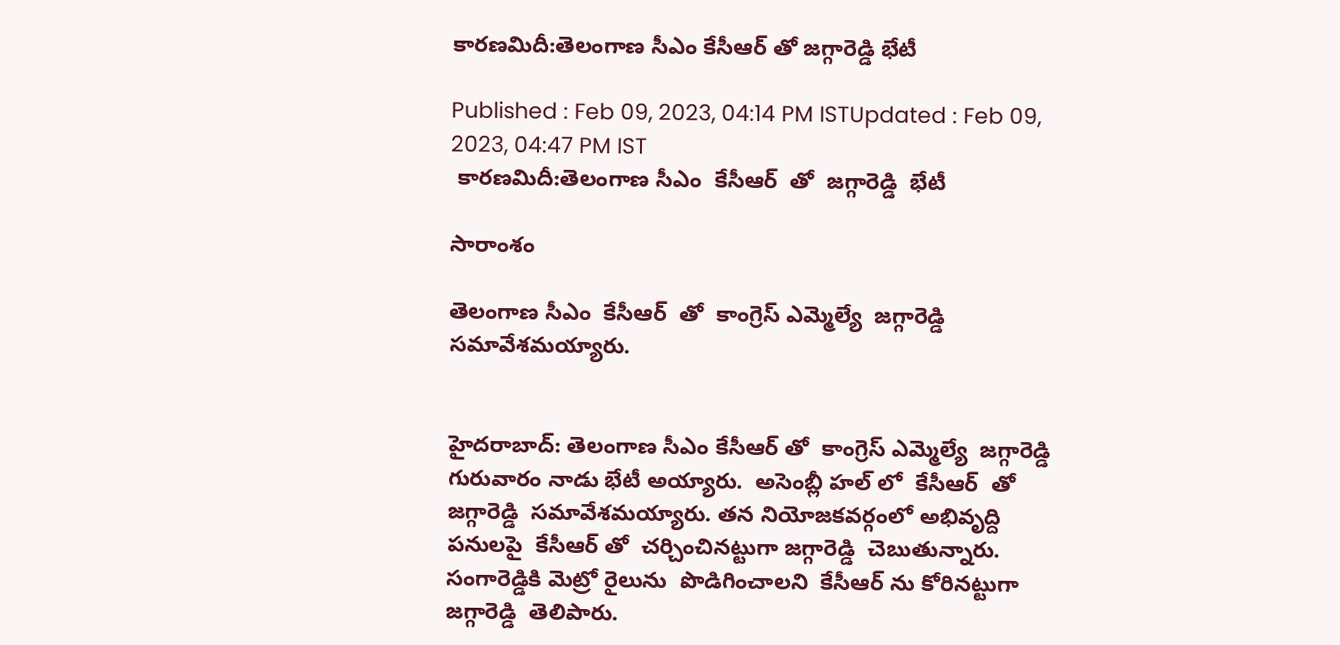కారణమిదీ:తెలంగాణ సీఎం కేసీఆర్ తో జగ్గారెడ్డి భేటీ

Published : Feb 09, 2023, 04:14 PM ISTUpdated : Feb 09, 2023, 04:47 PM IST
 కారణమిదీ:తెలంగాణ సీఎం  కేసీఆర్  తో  జగ్గారెడ్డి  భేటీ

సారాంశం

తెలంగాణ సీఎం  కేసీఆర్  తో  కాంగ్రెస్ ఎమ్మెల్యే  జగ్గారెడ్డి  సమావేశమయ్యారు.


హైదరాబాద్: తెలంగాణ సీఎం కేసీఆర్ తో  కాంగ్రెస్ ఎమ్మెల్యే  జగ్గారెడ్డి గురువారం నాడు భేటీ అయ్యారు.  అసెంబ్లీ హల్ లో  కేసీఆర్  తో జగ్గారెడ్డి  సమావేశమయ్యారు. తన నియోజకవర్గంలో అభివృద్ది పనులపై  కేసీఆర్ తో  చర్చించినట్టుగా జగ్గారెడ్డి  చెబుతున్నారు.   సంగారెడ్డికి మెట్రో రైలును  పొడిగించాలని  కేసీఆర్ ను కోరినట్టుగా జగ్గారెడ్డి  తెలిపారు.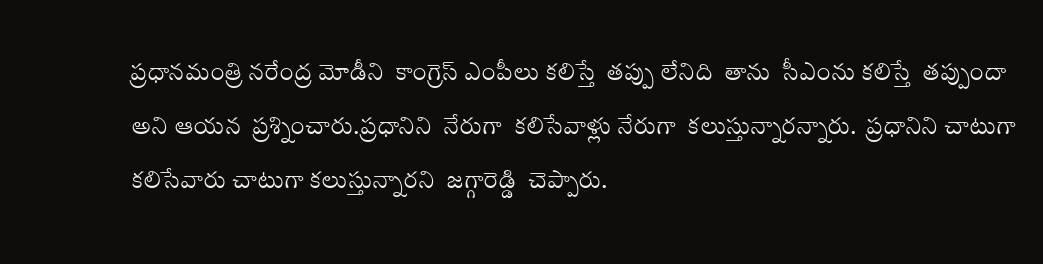ప్రధానమంత్రి నరేంద్ర మోడీని  కాంగ్రెస్ ఎంపీలు కలిస్తే  తప్పు లేనిది  తాను  సీఎంను కలిస్తే  తప్పుందా అని ఆయన  ప్రశ్నించారు.ప్రధానిని  నేరుగా  కలిసేవాళ్లు నేరుగా  కలుస్తున్నారన్నారు.  ప్రధానిని చాటుగా కలిసేవారు చాటుగా కలుస్తున్నారని  జగ్గారెడ్డి  చెప్పారు.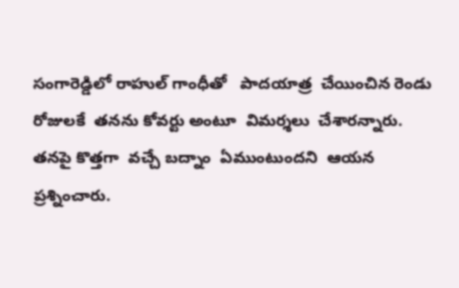సంగారెడ్డిలో రాహుల్ గాంధీతో   పాదయాత్ర  చేయించిన రెండు రోజులకే  తనను కోవర్టు అంటూ  విమర్శలు  చేశారన్నారు. తనపై కొత్తగా  వచ్చే బద్నాం  ఏముంటుందని  ఆయన  ప్రశ్నించారు.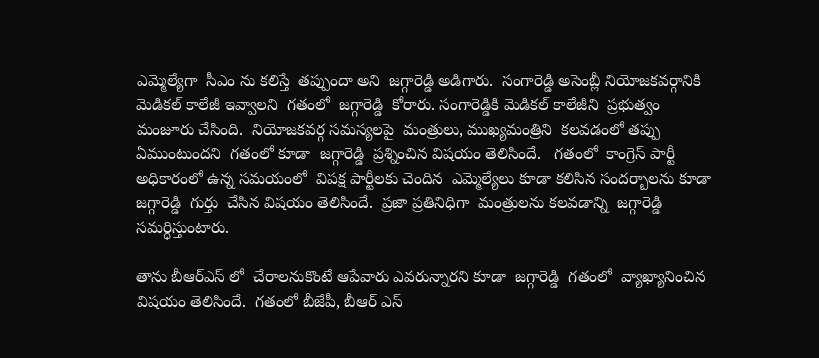ఎమ్మెల్యేగా  సీఎం ను కలిస్తే  తప్పుందా అని  జగ్గారెడ్డి అడిగారు.  సంగారెడ్డి అసెంబ్లీ నియోజకవర్గానికి   మెడికల్ కాలేజీ ఇవ్వాలని  గతంలో  జగ్గారెడ్డి  కోరారు. సంగారెడ్డికి మెడికల్ కాలేజీని  ప్రభుత్వం  మంజూరు చేసింది.  నియోజకవర్గ సమస్యలపై  మంత్రులు, ముఖ్యమంత్రిని  కలవడంలో తప్పు ఏముంటుందని  గతంలో కూడా  జగ్గారెడ్డి  ప్రశ్నించిన విషయం తెలిసిందే.   గతంలో  కాంగ్రెస్ పార్టీ అధికారంలో ఉన్న సమయంలో  విపక్ష పార్టీలకు చెందిన  ఎమ్మెల్యేలు కూడా కలిసిన సందర్బాలను కూడా జగ్గారెడ్డి  గుర్తు  చేసిన విషయం తెలిసిందే.  ప్రజా ప్రతినిధిగా  మంత్రులను కలవడాన్ని  జగ్గారెడ్డి సమర్ధిస్తుంటారు.

తాను బీఆర్ఎస్ లో  చేరాలనుకొంటే ఆపేవారు ఎవరున్నారని కూడా  జగ్గారెడ్డి  గతంలో  వ్యాఖ్యానించిన విషయం తెలిసిందే.  గతంలో బీజేపీ, బీఆర్ ఎస్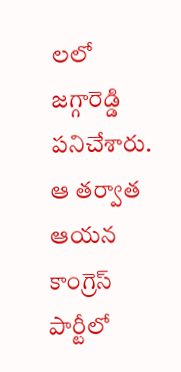లలో  జగ్గారెడ్డి పనిచేశారు.  ఆ తర్వాత  ఆయన కాంగ్రెస్ పార్టీలో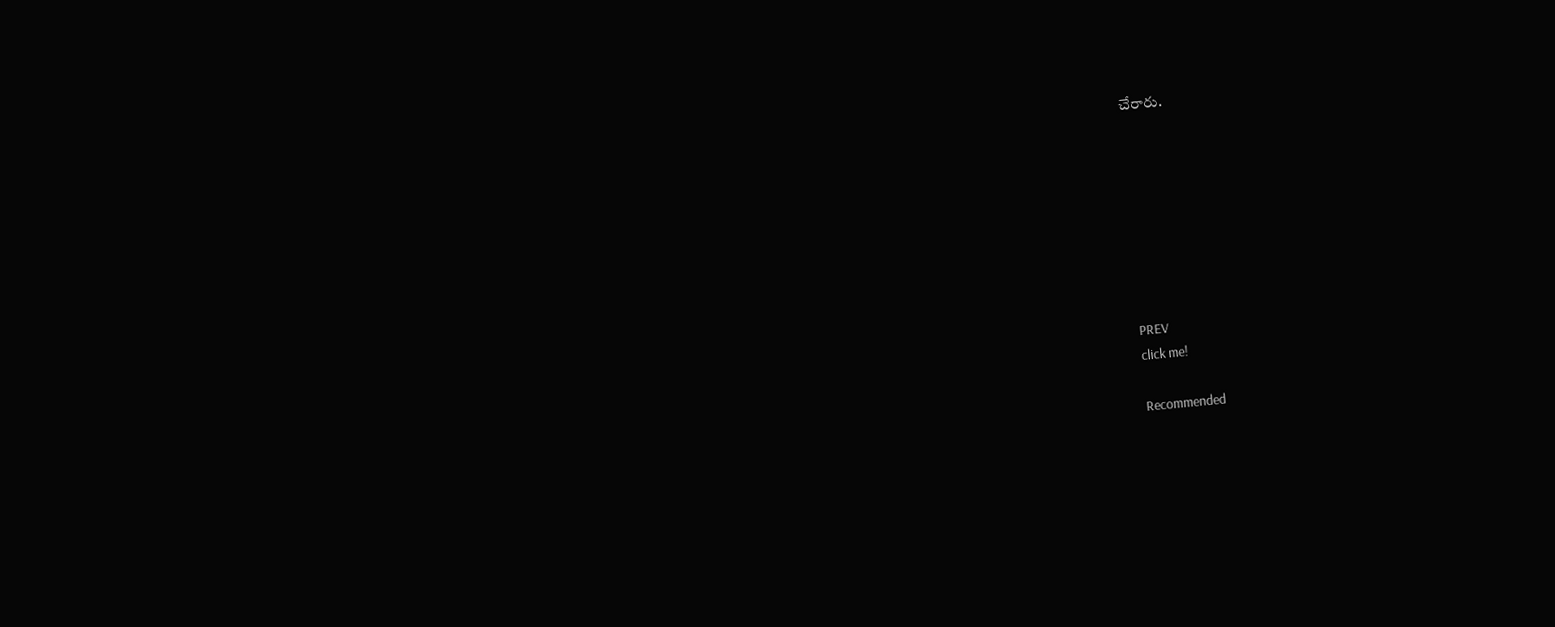చేరారు.








PREV
click me!

Recommended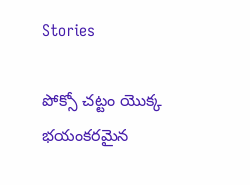Stories

పోక్సో చట్టం యొక్క భయంకరమైన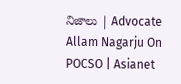నిజాలు | Advocate Allam Nagarju On POCSO | Asianet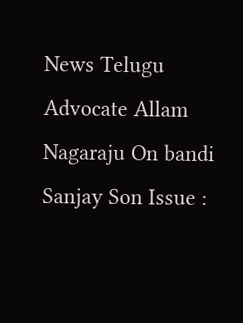News Telugu
Advocate Allam Nagaraju On bandi Sanjay Son Issue :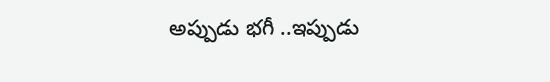అప్పుడు భగీ ..ఇప్పుడు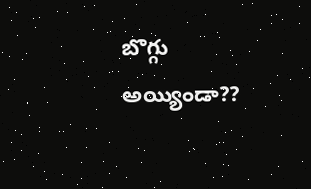బొగ్గు అయ్యిండా??